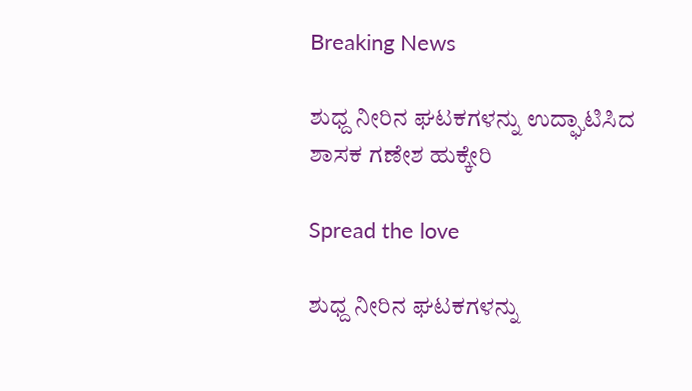Breaking News

ಶುಧ್ದ ನೀರಿನ ಘಟಕಗಳನ್ನು ಉದ್ಘಾಟಿಸಿದ ಶಾಸಕ ಗಣೇಶ ಹುಕ್ಕೇರಿ

Spread the love

ಶುಧ್ದ ನೀರಿನ ಘಟಕಗಳನ್ನು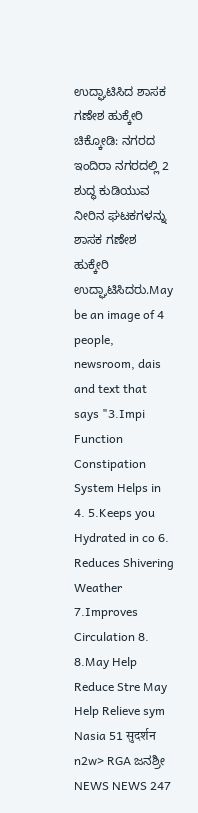ಉದ್ಘಾಟಿಸಿದ ಶಾಸಕ ಗಣೇಶ ಹುಕ್ಕೇರಿ
ಚಿಕ್ಕೋಡಿ: ನಗರದ ಇಂದಿರಾ ನಗರದಲ್ಲಿ 2 ಶುದ್ಧ ಕುಡಿಯುವ ನೀರಿನ ಘಟಕಗಳನ್ನು ಶಾಸಕ ಗಣೇಶ ಹುಕ್ಕೇರಿ ಉದ್ಘಾಟಿಸಿದರು.May be an image of 4 people, newsroom, dais and text that says "3.Impi Function Constipation System Helps in 4. 5.Keeps you Hydrated in co 6. Reduces Shivering Weather 7.Improves Circulation 8. 8.May Help Reduce Stre May Help Relieve sym Nasia 51 सुदर्शन n2w> RGA ಜನಶ್ರೀ NEWS NEWS 247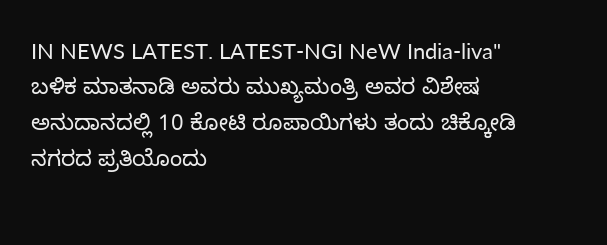IN NEWS LATEST. LATEST-NGI NeW India-liva"
ಬಳಿಕ ಮಾತನಾಡಿ ಅವರು ಮುಖ್ಯಮಂತ್ರಿ ಅವರ ವಿಶೇಷ ಅನುದಾನದಲ್ಲಿ 10 ಕೋಟಿ ರೂಪಾಯಿಗಳು ತಂದು ಚಿಕ್ಕೋಡಿ ನಗರದ ಪ್ರತಿಯೊಂದು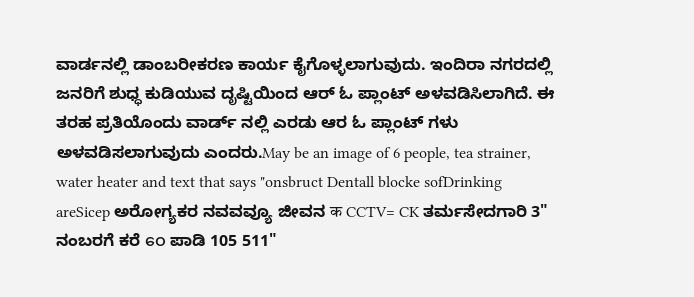ವಾರ್ಡನಲ್ಲಿ ಡಾಂಬರೀಕರಣ ಕಾರ್ಯ ಕೈಗೊಳ್ಳಲಾಗುವುದು. ಇಂದಿರಾ ನಗರದಲ್ಲಿ ಜನರಿಗೆ ಶುಧ್ಧ ಕುಡಿಯುವ ದೃಷ್ಟಿಯಿಂದ ಆರ್ ಓ ಪ್ಲಾಂಟ್ ಅಳವಡಿಸಿಲಾಗಿದೆ. ಈ ತರಹ ಪ್ರತಿಯೊಂದು ವಾರ್ಡ್ ನಲ್ಲಿ ಎರಡು ಆರ ಓ ಪ್ಲಾಂಟ್ ಗಳು ಅಳವಡಿಸಲಾಗುವುದು ಎಂದರು.May be an image of 6 people, tea strainer, water heater and text that says "onsbruct Dentall blocke sofDrinking areSicep ಅರೋಗ್ಯಕರ ನವವವ್ಯೂ ಜೀವನ क CCTV= CK ತರ್ಮಸೇದಗಾರಿ 3" ನಂಬರಗೆ ಕರೆ ဝေ ಪಾಡಿ 105 511"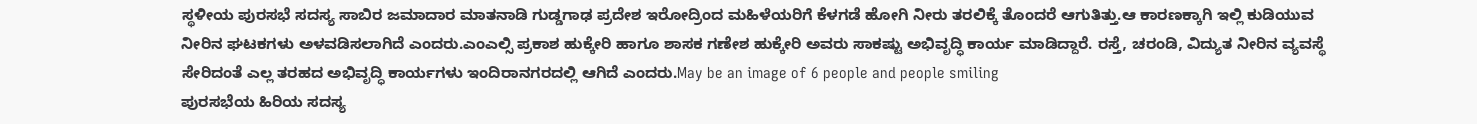ಸ್ಥಳೀಯ ಪುರಸಭೆ ಸದಸ್ಯ ಸಾಬಿರ ಜಮಾದಾರ ಮಾತನಾಡಿ ಗುಡ್ಡಗಾಢ ಪ್ರದೇಶ ಇರೋದ್ರಿಂದ ಮಹಿಳೆಯರಿಗೆ ಕೆಳಗಡೆ ಹೋಗಿ ನೀರು ತರಲಿಕ್ಕೆ ತೊಂದರೆ ಆಗುತಿತ್ತು.ಆ ಕಾರಣಕ್ಕಾಗಿ ಇಲ್ಲಿ ಕುಡಿಯುವ ನೀರಿನ ಘಟಕಗಳು ಅಳವಡಿಸಲಾಗಿದೆ ಎಂದರು.ಎಂಎಲ್ಸಿ ಪ್ರಕಾಶ ಹುಕ್ಕೇರಿ ಹಾಗೂ ಶಾಸಕ ಗಣೇಶ ಹುಕ್ಕೇರಿ ಅವರು ಸಾಕಷ್ಟು ಅಭಿವೃದ್ಧಿ ಕಾರ್ಯ ಮಾಡಿದ್ದಾರೆ. ರಸ್ತೆ, ಚರಂಡಿ, ವಿದ್ಯುತ ನೀರಿನ ವ್ಯವಸ್ಥೆ ಸೇರಿದಂತೆ ಎಲ್ಲ ತರಹದ ಅಭಿವೃದ್ಧಿ ಕಾರ್ಯಗಳು ಇಂದಿರಾನಗರದಲ್ಲಿ ಆಗಿದೆ ಎಂದರು.May be an image of 6 people and people smiling
ಪುರಸಭೆಯ ಹಿರಿಯ ಸದಸ್ಯ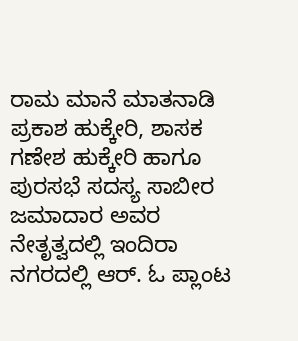ರಾಮ ಮಾನೆ ಮಾತನಾಡಿ ಪ್ರಕಾಶ ಹುಕ್ಕೇರಿ, ಶಾಸಕ ಗಣೇಶ ಹುಕ್ಕೇರಿ ಹಾಗೂ ಪುರಸಭೆ ಸದಸ್ಯ ಸಾಬೀರ ಜಮಾದಾರ ಅವರ ನೇತೃತ್ವದಲ್ಲಿ ಇಂದಿರಾ ನಗರದಲ್ಲಿ ಆರ್. ಓ ಪ್ಲಾಂಟ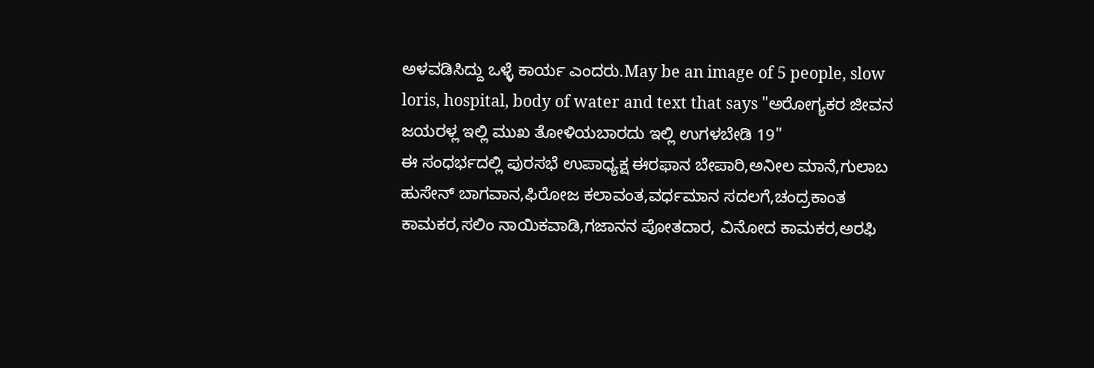ಅಳವಡಿಸಿದ್ದು ಒಳ್ಳೆ ಕಾರ್ಯ ಎಂದರು.May be an image of 5 people, slow loris, hospital, body of water and text that says "ಅರೋಗ್ಯಕರ ಜೀವನ ಜಯರಳ್ಲ ಇಲ್ಲಿ ಮುಖ ತೋಳಿಯಬಾರದು ಇಲ್ಲಿ ಉಗಳಬೇಡಿ 19"
ಈ ಸಂಧರ್ಭದಲ್ಲಿ ಪುರಸಭೆ ಉಪಾಧ್ಯಕ್ಷ ಈರಫಾನ ಬೇಪಾರಿ,ಅನೀಲ ಮಾನೆ,ಗುಲಾಬ ಹುಸೇನ್ ಬಾಗವಾನ,ಫಿರೋಜ ಕಲಾವಂತ,ವರ್ಧಮಾನ ಸದಲಗೆ,ಚಂದ್ರಕಾಂತ ಕಾಮಕರ,ಸಲಿಂ ನಾಯಿಕವಾಡಿ,ಗಜಾನನ ಪೋತದಾರ, ವಿನೋದ ಕಾಮಕರ,ಅರಫಿ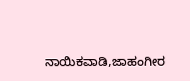ನಾಯಿಕವಾಡಿ,ಜಾಹಂಗೀರ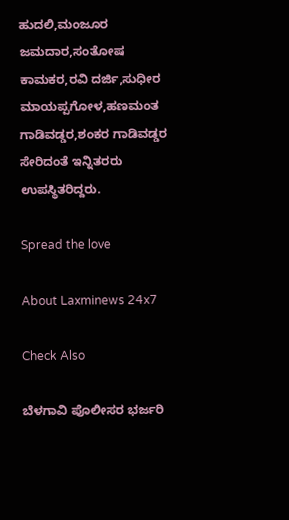ಹುದಲಿ,ಮಂಜೂರ ಜಮದಾರ,ಸಂತೋಷ ಕಾಮಕರ,ರವಿ ದರ್ಜಿ,ಸುಧೀರ ಮಾಯಪ್ಪಗೋಳ,ಹಣಮಂತ ಗಾಡಿವಡ್ಡರ,ಶಂಕರ ಗಾಡಿವಡ್ಡರ ಸೇರಿದಂತೆ ಇನ್ನಿತರರು ಉಪಸ್ಥಿತರಿದ್ದರು.

Spread the love

About Laxminews 24x7

Check Also

ಬೆಳಗಾವಿ ಪೊಲೀಸರ ಭರ್ಜರಿ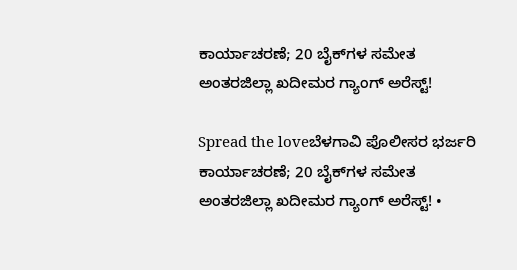ಕಾರ್ಯಾಚರಣೆ; 20 ಬೈಕ್‌ಗಳ ಸಮೇತ ಅಂತರಜಿಲ್ಲಾ ಖದೀಮರ ಗ್ಯಾಂಗ್ ಅರೆಸ್ಟ್!

Spread the loveಬೆಳಗಾವಿ ಪೊಲೀಸರ ಭರ್ಜರಿ ಕಾರ್ಯಾಚರಣೆ; 20 ಬೈಕ್‌ಗಳ ಸಮೇತ ಅಂತರಜಿಲ್ಲಾ ಖದೀಮರ ಗ್ಯಾಂಗ್ ಅರೆಸ್ಟ್! •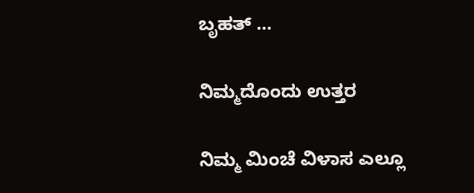ಬೃಹತ್ …

ನಿಮ್ಮದೊಂದು ಉತ್ತರ

ನಿಮ್ಮ ಮಿಂಚೆ ವಿಳಾಸ ಎಲ್ಲೂ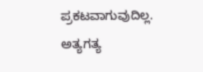ಪ್ರಕಟವಾಗುವುದಿಲ್ಲ. ಅತ್ಯಗತ್ಯ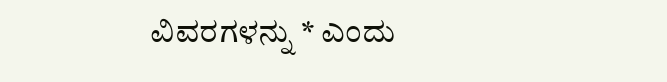ವಿವರಗಳನ್ನು * ಎಂದು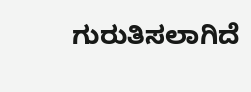ಗುರುತಿಸಲಾಗಿದೆ